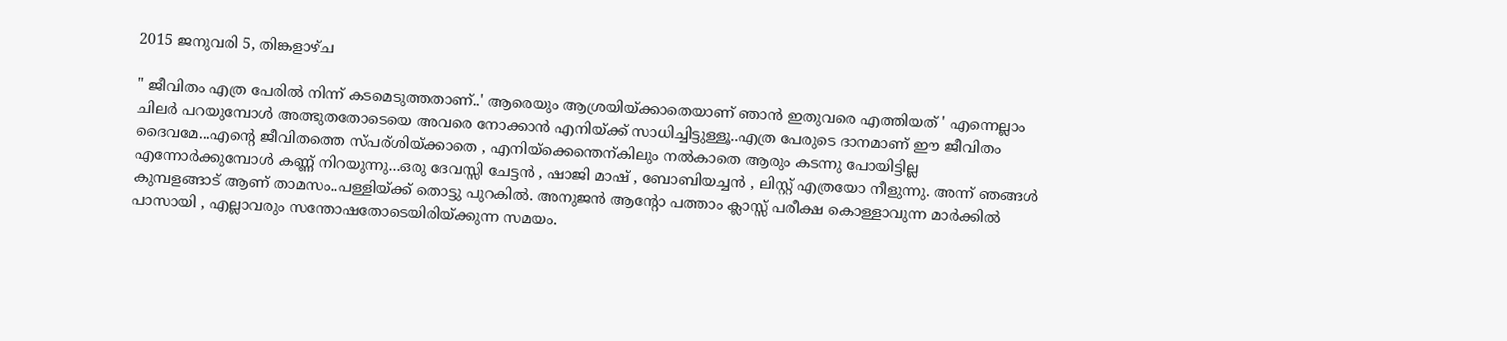2015 ജനുവരി 5, തിങ്കളാഴ്‌ച

" ജീവിതം എത്ര പേരില്‍ നിന്ന് കടമെടുത്തതാണ്..' ആരെയും ആശ്രയിയ്ക്കാതെയാണ് ഞാന്‍ ഇതുവരെ എത്തിയത് ' എന്നെല്ലാം ചിലര്‍ പറയുമ്പോള്‍ അത്ഭുതതോടെയെ അവരെ നോക്കാന്‍ എനിയ്ക്ക് സാധിച്ചിട്ടുള്ളൂ..എത്ര പേരുടെ ദാനമാണ് ഈ ജീവിതം ദൈവമേ...എന്റെ ജീവിതത്തെ സ്പര്ശിയ്ക്കാതെ , എനിയ്ക്കെന്തെന്കിലും നല്‍കാതെ ആരും കടന്നു പോയിട്ടില്ല എന്നോര്‍ക്കുമ്പോള്‍ കണ്ണ് നിറയുന്നു...ഒരു ദേവസ്സി ചേട്ടന്‍ , ഷാജി മാഷ്‌ , ബോബിയച്ചന്‍ , ലിസ്റ്റ് എത്രയോ നീളുന്നു. അന്ന് ഞങ്ങള്‍ കുമ്പളങ്ങാട് ആണ് താമസം..പള്ളിയ്ക്ക് തൊട്ടു പുറകില്‍. അനുജന്‍ ആന്റോ പത്താം ക്ലാസ്സ് പരീക്ഷ കൊള്ളാവുന്ന മാര്‍ക്കില്‍ പാസായി , എല്ലാവരും സന്തോഷതോടെയിരിയ്ക്കുന്ന സമയം.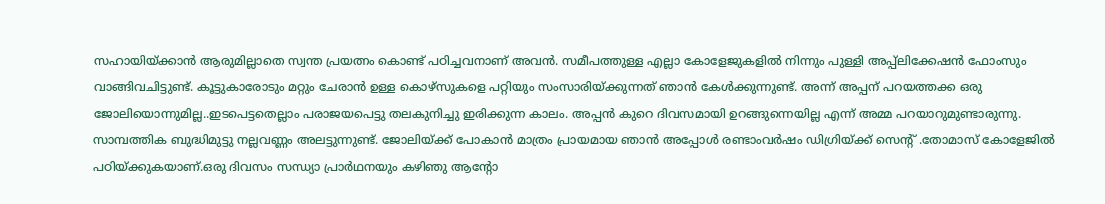സഹായിയ്ക്കാന്‍ ആരുമില്ലാതെ സ്വന്ത പ്രയത്നം കൊണ്ട് പഠിച്ചവനാണ് അവന്‍. സമീപത്തുള്ള എല്ലാ കോളേജുകളില്‍ നിന്നും പുള്ളി അപ്പ്ലിക്കേഷന്‍ ഫോംസും വാങ്ങിവചിട്ടുണ്ട്. കൂട്ടുകാരോടും മറ്റും ചേരാന്‍ ഉള്ള കൊഴ്സുകളെ പറ്റിയും സംസാരിയ്ക്കുന്നത് ഞാന്‍ കേള്‍ക്കുന്നുണ്ട്. അന്ന് അപ്പന് പറയത്തക്ക ഒരു ജോലിയൊന്നുമില്ല..ഇടപെട്ടതെല്ലാം പരാജയപെട്ടു തലകുനിച്ചു ഇരിക്കുന്ന കാലം. അപ്പന്‍ കുറെ ദിവസമായി ഉറങ്ങുന്നെയില്ല എന്ന് അമ്മ പറയാറുമുണ്ടാരുന്നു. സാമ്പത്തിക ബുദ്ധിമുട്ടു നല്ലവണ്ണം അലട്ടുന്നുണ്ട്. ജോലിയ്ക്ക് പോകാന്‍ മാത്രം പ്രായമായ ഞാന്‍ അപ്പോള്‍ രണ്ടാംവര്‍ഷം ഡിഗ്രിയ്ക്ക് സെന്റ്‌ .തോമാസ് കോളേജില്‍ പഠിയ്ക്കുകയാണ്.ഒരു ദിവസം സന്ധ്യാ പ്രാര്‍ഥനയും കഴിഞു ആന്റോ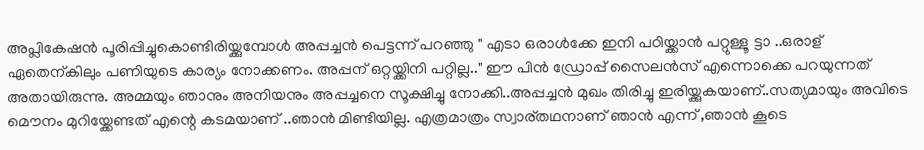അപ്ലികേഷന്‍ പൂരിപ്പിച്ചുകൊണ്ടിരിയ്ക്കുമ്പോള്‍ അപ്പച്ചന്‍ പെട്ടന്ന് പറഞ്ഞു " എടാ ഒരാള്‍ക്കേ ഇനി പഠിയ്ക്കാന്‍ പറ്റുള്ളൂ ട്ടാ ..ഒരാള് ഏതെന്കിലും പണിയുടെ കാര്യം നോക്കണം. അപ്പന് ഒറ്റയ്ക്കിനി പറ്റില്ല.." ഈ പിന്‍ ഡ്രോപ്പ് സൈലന്‍സ് എന്നൊക്കെ പറയുന്നത് അതായിരുന്നു. അമ്മയും ഞാനും അനിയനും അപ്പച്ചനെ സൂക്ഷിച്ചു നോക്കി..അപ്പച്ചന്‍ മുഖം തിരിച്ചു ഇരിയ്ക്കുകയാണ്..സത്യമായും അവിടെ മൌനം മുറിയ്ക്കേണ്ടത് എന്റെ കടമയാണ് ..ഞാന്‍ മിണ്ടിയില്ല. എത്രമാത്രം സ്വാര്തഥനാണ് ഞാന്‍ എന്ന് ,ഞാന്‍ കൂടെ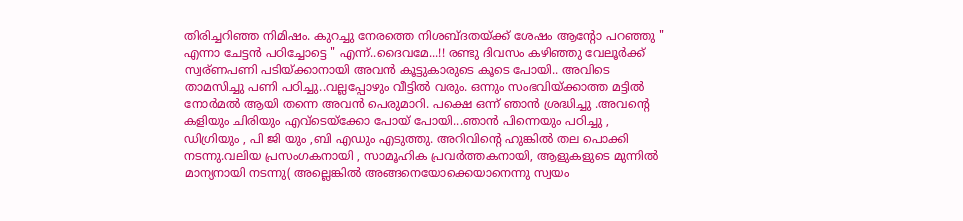തിരിച്ചറിഞ്ഞ നിമിഷം. കുറച്ചു നേരത്തെ നിശബ്ദതയ്ക്ക് ശേഷം ആന്റോ പറഞ്ഞു " എന്നാ ചേട്ടന്‍ പഠിച്ചോട്ടെ " എന്ന്..ദൈവമേ...!! രണ്ടു ദിവസം കഴിഞ്ഞു വേലൂര്‍ക്ക് സ്വര്ണപണി പടിയ്ക്കാനായി അവന്‍ കൂട്ടുകാരുടെ കൂടെ പോയി.. അവിടെ താമസിച്ചു പണി പഠിച്ചു..വല്ലപ്പോഴും വീട്ടില്‍ വരും. ഒന്നും സംഭവിയ്ക്കാത്ത മട്ടില്‍ നോര്‍മല്‍ ആയി തന്നെ അവന്‍ പെരുമാറി. പക്ഷെ ഒന്ന് ഞാന്‍ ശ്രദ്ധിച്ചു .അവന്റെ കളിയും ചിരിയും എവ്ടെയ്ക്കോ പോയ്‌ പോയി...ഞാന്‍ പിന്നെയും പഠിച്ചു , ഡിഗ്രിയും , പി ജി യും ,ബി എഡും എടുത്തു. അറിവിന്റെ ഹുങ്കില്‍ തല പൊക്കി നടന്നു.വലിയ പ്രസംഗകനായി , സാമൂഹിക പ്രവര്‍ത്തകനായി, ആളുകളുടെ മുന്നില്‍ മാന്യനായി നടന്നു( അല്ലെങ്കില്‍ അങ്ങനെയോക്കെയാനെന്നു സ്വയം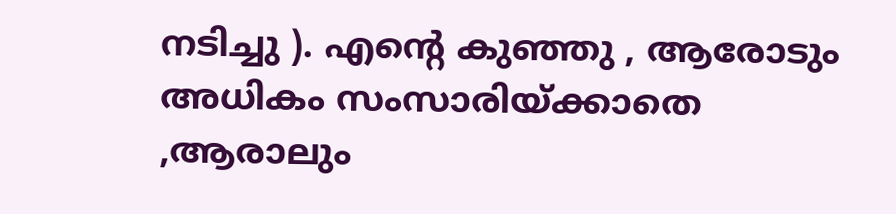നടിച്ചു ). എന്റെ കുഞ്ഞു , ആരോടും അധികം സംസാരിയ്ക്കാതെ ,ആരാലും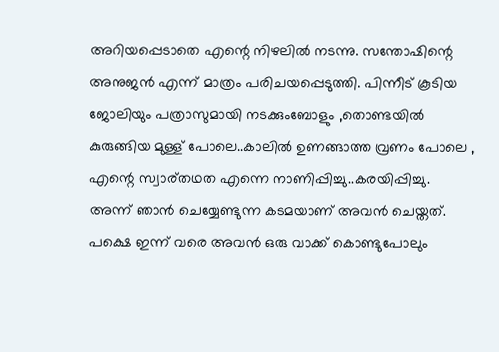അറിയപ്പെടാതെ എന്റെ നിഴലില്‍ നടന്നു. സന്തോഷിന്റെ അനുജന്‍ എന്ന് മാത്രം പരിചയപ്പെടുത്തി. പിന്നീട് കൂടിയ ജോലിയും പത്രാസുമായി നടക്കുംബോളും ,തൊണ്ടയില്‍ കുരുങ്ങിയ മുള്ള് പോലെ..കാലില്‍ ഉണങ്ങാത്ത വ്രണം പോലെ , എന്റെ സ്വാര്തഥത എന്നെ നാണിപ്പിച്ചു..കരയിപ്പിച്ചു. അന്ന് ഞാന്‍ ചെയ്യേണ്ടുന്ന കടമയാണ് അവന്‍ ചെയ്തത്. പക്ഷെ ഇന്ന് വരെ അവന്‍ ഒരു വാക്ക് കൊണ്ടുപോലും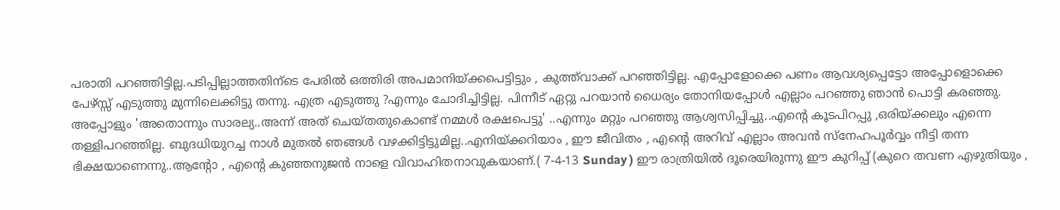പരാതി പറഞ്ഞിട്ടില്ല.പടിപ്പില്ലാത്തതിന്ടെ പേരില്‍ ഒത്തിരി അപമാനിയ്ക്കപെട്ടിട്ടും , കുത്ത്‌വാക്ക് പറഞ്ഞിട്ടില്ല. എപ്പോളോക്കെ പണം ആവശ്യപ്പെട്ടോ അപ്പോളൊക്കെ പേഴ്സ്സ് എടുത്തു മുന്നിലെക്കിട്ടു തന്നു. എത്ര എടുത്തു ?എന്നും ചോദിച്ചിട്ടില്ല. പിന്നീട് ഏറ്റു പറയാന്‍ ധൈര്യം തോനിയപ്പോള്‍ എല്ലാം പറഞ്ഞു ഞാന്‍ പൊട്ടി കരഞ്ഞു. അപ്പോളും 'അതൊന്നും സാരല്യ..അന്ന് അത് ചെയ്തതുകൊണ്ട് നമ്മള്‍ രക്ഷപെട്ടു' ..എന്നും മറ്റും പറഞ്ഞു ആശ്വസിപ്പിച്ചു..എന്റെ കൂടപിറപ്പു ,ഒരിയ്ക്കലും എന്നെ തള്ളിപറഞ്ഞില്ല. ബുദധിയുറച്ച നാള്‍ മുതല്‍ ഞങ്ങള്‍ വഴക്കിട്ടിട്ടുമില്ല..എനിയ്ക്കറിയാം , ഈ ജീവിതം , എന്റെ അറിവ് എല്ലാം അവന്‍ സ്നേഹപൂര്‍വ്വം നീട്ടി തന്ന ഭിക്ഷയാണെന്നു..ആന്റോ , എന്റെ കുഞ്ഞനുജന്‍ നാളെ വിവാഹിതനാവുകയാണ്.( 7-4-13 Sunday ) ഈ രാത്രിയില്‍ ദൂരെയിരുന്നു ഈ കുറിപ്പ് (കുറെ തവണ എഴുതിയും ,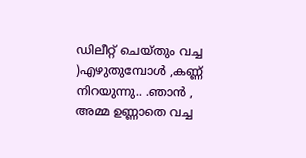ഡിലീറ്റ് ചെയ്തും വച്ച )എഴുതുമ്പോള്‍ ,കണ്ണ് നിറയുന്നു.. .ഞാന്‍ , അമ്മ ഉണ്ണാതെ വച്ച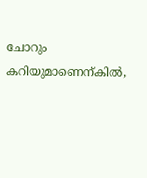ചോറും കറിയുമാണെന്കില്‍,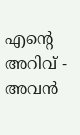എന്റെ അറിവ് - അവന്‍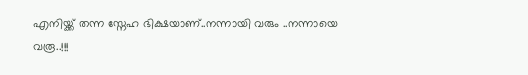എനിയ്ക്ക് തന്ന സ്നേഹ ഭിക്ഷയാണ്..നന്നായി വരും ..നന്നായെ വരൂ..!!!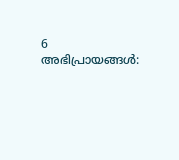6 അഭിപ്രായങ്ങൾ: